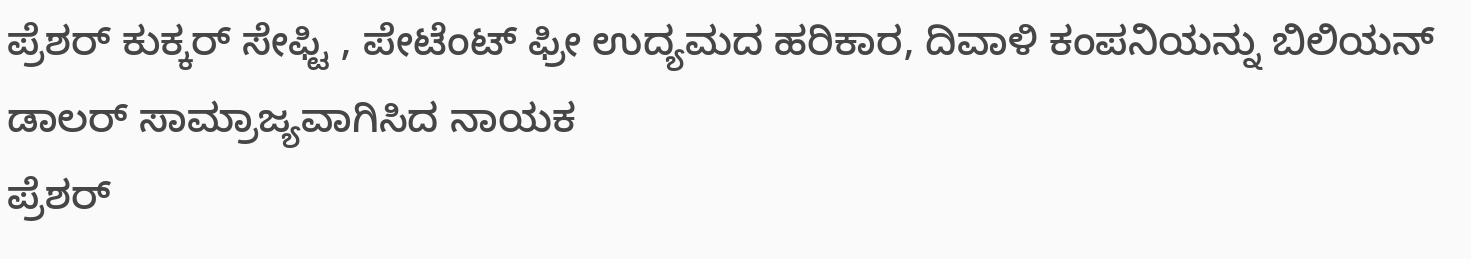ಪ್ರೆಶರ್ ಕುಕ್ಕರ್ ಸೇಫ್ಟಿ , ಪೇಟೆಂಟ್ ಫ್ರೀ ಉದ್ಯಮದ ಹರಿಕಾರ, ದಿವಾಳಿ ಕಂಪನಿಯನ್ನು ಬಿಲಿಯನ್ ಡಾಲರ್ ಸಾಮ್ರಾಜ್ಯವಾಗಿಸಿದ ನಾಯಕ
ಪ್ರೆಶರ್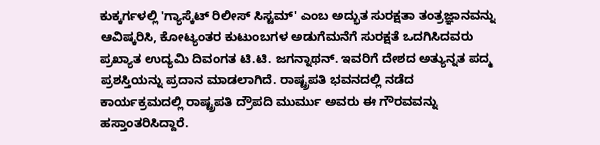ಕುಕ್ಕರ್ಗಳಲ್ಲಿ 'ಗ್ಯಾಸ್ಕೆಟ್ ರಿಲೀಸ್ ಸಿಸ್ಟಮ್' ಎಂಬ ಅದ್ಭುತ ಸುರಕ್ಷತಾ ತಂತ್ರಜ್ಞಾನವನ್ನು ಆವಿಷ್ಕರಿಸಿ, ಕೋಟ್ಯಂತರ ಕುಟುಂಬಗಳ ಅಡುಗೆಮನೆಗೆ ಸುರಕ್ಷತೆ ಒದಗಿಸಿದವರು ಪ್ರಖ್ಯಾತ ಉದ್ಯಮಿ ದಿವಂಗತ ಟಿ.ಟಿ. ಜಗನ್ನಾಥನ್. ಇವರಿಗೆ ದೇಶದ ಅತ್ಯುನ್ನತ ಪದ್ಮ ಪ್ರಶಸ್ತಿಯನ್ನು ಪ್ರದಾನ ಮಾಡಲಾಗಿದೆ. ರಾಷ್ಟ್ರಪತಿ ಭವನದಲ್ಲಿ ನಡೆದ ಕಾರ್ಯಕ್ರಮದಲ್ಲಿ ರಾಷ್ಟ್ರಪತಿ ದ್ರೌಪದಿ ಮುರ್ಮು ಅವರು ಈ ಗೌರವವನ್ನು ಹಸ್ತಾಂತರಿಸಿದ್ದಾರೆ.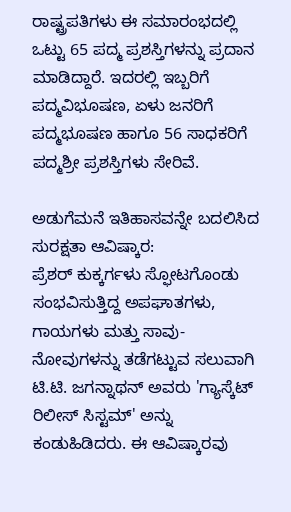ರಾಷ್ಟ್ರಪತಿಗಳು ಈ ಸಮಾರಂಭದಲ್ಲಿ ಒಟ್ಟು 65 ಪದ್ಮ ಪ್ರಶಸ್ತಿಗಳನ್ನು ಪ್ರದಾನ ಮಾಡಿದ್ದಾರೆ. ಇದರಲ್ಲಿ ಇಬ್ಬರಿಗೆ ಪದ್ಮವಿಭೂಷಣ, ಏಳು ಜನರಿಗೆ ಪದ್ಮಭೂಷಣ ಹಾಗೂ 56 ಸಾಧಕರಿಗೆ ಪದ್ಮಶ್ರೀ ಪ್ರಶಸ್ತಿಗಳು ಸೇರಿವೆ.

ಅಡುಗೆಮನೆ ಇತಿಹಾಸವನ್ನೇ ಬದಲಿಸಿದ ಸುರಕ್ಷತಾ ಆವಿಷ್ಕಾರ:
ಪ್ರೆಶರ್ ಕುಕ್ಕರ್ಗಳು ಸ್ಫೋಟಗೊಂಡು ಸಂಭವಿಸುತ್ತಿದ್ದ ಅಪಘಾತಗಳು, ಗಾಯಗಳು ಮತ್ತು ಸಾವು-ನೋವುಗಳನ್ನು ತಡೆಗಟ್ಟುವ ಸಲುವಾಗಿ ಟಿ.ಟಿ. ಜಗನ್ನಾಥನ್ ಅವರು 'ಗ್ಯಾಸ್ಕೆಟ್ ರಿಲೀಸ್ ಸಿಸ್ಟಮ್' ಅನ್ನು ಕಂಡುಹಿಡಿದರು. ಈ ಆವಿಷ್ಕಾರವು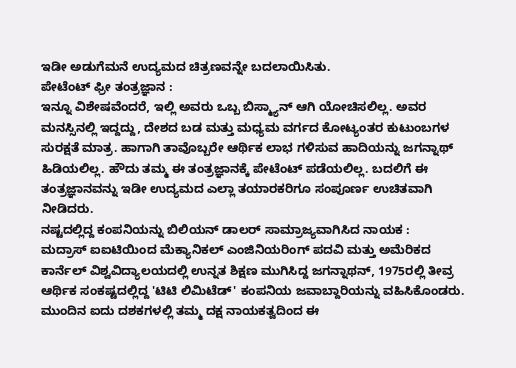ಇಡೀ ಅಡುಗೆಮನೆ ಉದ್ಯಮದ ಚಿತ್ರಣವನ್ನೇ ಬದಲಾಯಿಸಿತು.
ಪೇಟೆಂಟ್ ಫ್ರೀ ತಂತ್ರಜ್ಞಾನ :
ಇನ್ನೂ ವಿಶೇಷವೆಂದರೆ, ಇಲ್ಲಿ ಅವರು ಒಬ್ಬ ಬಿಸ್ಮ್ಯಾನ್ ಆಗಿ ಯೋಚಿಸಲಿಲ್ಲ. ಅವರ ಮನಸ್ಸಿನಲ್ಲಿ ಇದ್ದದ್ದು, ದೇಶದ ಬಡ ಮತ್ತು ಮಧ್ಯಮ ವರ್ಗದ ಕೋಟ್ಯಂತರ ಕುಟುಂಬಗಳ ಸುರಕ್ಷತೆ ಮಾತ್ರ. ಹಾಗಾಗಿ ತಾವೊಬ್ಬರೇ ಆರ್ಥಿಕ ಲಾಭ ಗಳಿಸುವ ಹಾದಿಯನ್ನು ಜಗನ್ನಾಥ್ ಹಿಡಿಯಲಿಲ್ಲ. ಹೌದು ತಮ್ಮ ಈ ತಂತ್ರಜ್ಞಾನಕ್ಕೆ ಪೇಟೆಂಟ್ ಪಡೆಯಲಿಲ್ಲ. ಬದಲಿಗೆ ಈ ತಂತ್ರಜ್ಞಾನವನ್ನು ಇಡೀ ಉದ್ಯಮದ ಎಲ್ಲಾ ತಯಾರಕರಿಗೂ ಸಂಪೂರ್ಣ ಉಚಿತವಾಗಿ ನೀಡಿದರು.
ನಷ್ಟದಲ್ಲಿದ್ದ ಕಂಪನಿಯನ್ನು ಬಿಲಿಯನ್ ಡಾಲರ್ ಸಾಮ್ರಾಜ್ಯವಾಗಿಸಿದ ನಾಯಕ :
ಮದ್ರಾಸ್ ಐಐಟಿಯಿಂದ ಮೆಕ್ಯಾನಿಕಲ್ ಎಂಜಿನಿಯರಿಂಗ್ ಪದವಿ ಮತ್ತು ಅಮೆರಿಕದ ಕಾರ್ನೆಲ್ ವಿಶ್ವವಿದ್ಯಾಲಯದಲ್ಲಿ ಉನ್ನತ ಶಿಕ್ಷಣ ಮುಗಿಸಿದ್ದ ಜಗನ್ನಾಥನ್, 1975ರಲ್ಲಿ ತೀವ್ರ ಆರ್ಥಿಕ ಸಂಕಷ್ಟದಲ್ಲಿದ್ದ 'ಟಿಟಿ ಲಿಮಿಟೆಡ್' ಕಂಪನಿಯ ಜವಾಬ್ದಾರಿಯನ್ನು ವಹಿಸಿಕೊಂಡರು.
ಮುಂದಿನ ಐದು ದಶಕಗಳಲ್ಲಿ ತಮ್ಮ ದಕ್ಷ ನಾಯಕತ್ವದಿಂದ ಈ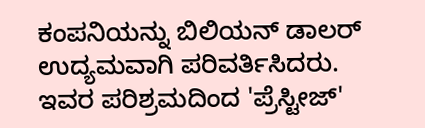ಕಂಪನಿಯನ್ನು ಬಿಲಿಯನ್ ಡಾಲರ್ ಉದ್ಯಮವಾಗಿ ಪರಿವರ್ತಿಸಿದರು. ಇವರ ಪರಿಶ್ರಮದಿಂದ 'ಪ್ರೆಸ್ಟೀಜ್'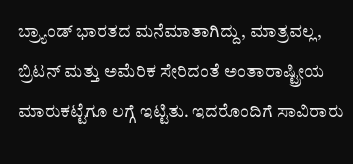ಬ್ರ್ಯಾಂಡ್ ಭಾರತದ ಮನೆಮಾತಾಗಿದ್ದು, ಮಾತ್ರವಲ್ಲ, ಬ್ರಿಟನ್ ಮತ್ತು ಅಮೆರಿಕ ಸೇರಿದಂತೆ ಅಂತಾರಾಷ್ಟ್ರೀಯ ಮಾರುಕಟ್ಟೆಗೂ ಲಗ್ಗೆ ಇಟ್ಟಿತು. ಇದರೊಂದಿಗೆ ಸಾವಿರಾರು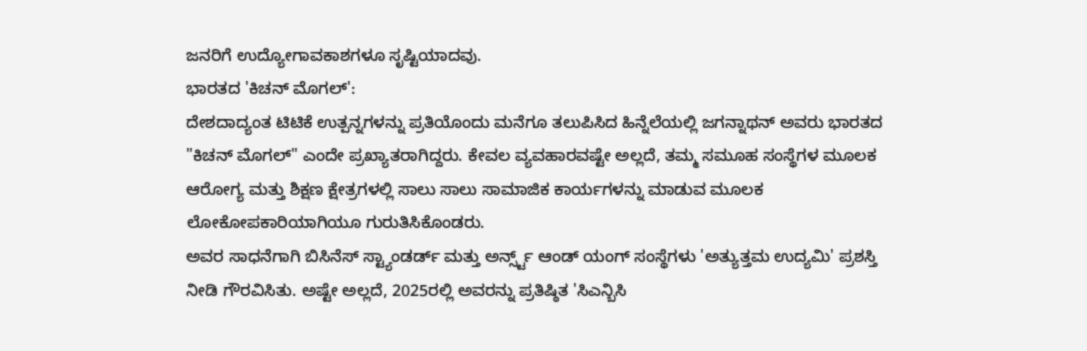ಜನರಿಗೆ ಉದ್ಯೋಗಾವಕಾಶಗಳೂ ಸೃಷ್ಟಿಯಾದವು.
ಭಾರತದ 'ಕಿಚನ್ ಮೊಗಲ್':
ದೇಶದಾದ್ಯಂತ ಟಿಟಿಕೆ ಉತ್ಪನ್ನಗಳನ್ನು ಪ್ರತಿಯೊಂದು ಮನೆಗೂ ತಲುಪಿಸಿದ ಹಿನ್ನೆಲೆಯಲ್ಲಿ ಜಗನ್ನಾಥನ್ ಅವರು ಭಾರತದ "ಕಿಚನ್ ಮೊಗಲ್" ಎಂದೇ ಪ್ರಖ್ಯಾತರಾಗಿದ್ದರು. ಕೇವಲ ವ್ಯವಹಾರವಷ್ಟೇ ಅಲ್ಲದೆ, ತಮ್ಮ ಸಮೂಹ ಸಂಸ್ಥೆಗಳ ಮೂಲಕ ಆರೋಗ್ಯ ಮತ್ತು ಶಿಕ್ಷಣ ಕ್ಷೇತ್ರಗಳಲ್ಲಿ ಸಾಲು ಸಾಲು ಸಾಮಾಜಿಕ ಕಾರ್ಯಗಳನ್ನು ಮಾಡುವ ಮೂಲಕ ಲೋಕೋಪಕಾರಿಯಾಗಿಯೂ ಗುರುತಿಸಿಕೊಂಡರು.
ಅವರ ಸಾಧನೆಗಾಗಿ ಬಿಸಿನೆಸ್ ಸ್ಟ್ಯಾಂಡರ್ಡ್ ಮತ್ತು ಅರ್ನ್ಸ್ಟ್ ಆಂಡ್ ಯಂಗ್ ಸಂಸ್ಥೆಗಳು 'ಅತ್ಯುತ್ತಮ ಉದ್ಯಮಿ' ಪ್ರಶಸ್ತಿ ನೀಡಿ ಗೌರವಿಸಿತು. ಅಷ್ಟೇ ಅಲ್ಲದೆ, 2025ರಲ್ಲಿ ಅವರನ್ನು ಪ್ರತಿಷ್ಠಿತ 'ಸಿಎನ್ಬಿಸಿ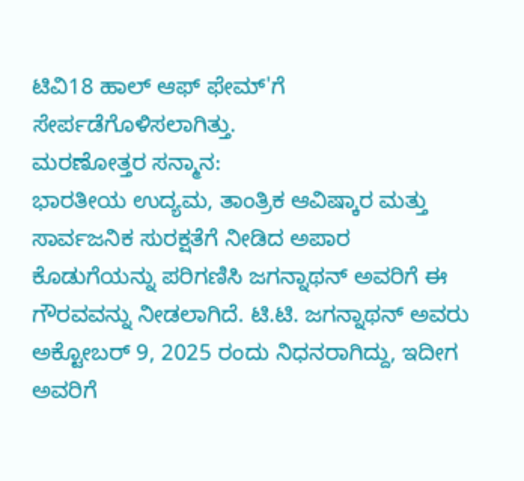ಟಿವಿ18 ಹಾಲ್ ಆಫ್ ಫೇಮ್'ಗೆ ಸೇರ್ಪಡೆಗೊಳಿಸಲಾಗಿತ್ತು.
ಮರಣೋತ್ತರ ಸನ್ಮಾನ:
ಭಾರತೀಯ ಉದ್ಯಮ, ತಾಂತ್ರಿಕ ಆವಿಷ್ಕಾರ ಮತ್ತು ಸಾರ್ವಜನಿಕ ಸುರಕ್ಷತೆಗೆ ನೀಡಿದ ಅಪಾರ ಕೊಡುಗೆಯನ್ನು ಪರಿಗಣಿಸಿ ಜಗನ್ನಾಥನ್ ಅವರಿಗೆ ಈ ಗೌರವವನ್ನು ನೀಡಲಾಗಿದೆ. ಟಿ.ಟಿ. ಜಗನ್ನಾಥನ್ ಅವರು ಅಕ್ಟೋಬರ್ 9, 2025 ರಂದು ನಿಧನರಾಗಿದ್ದು, ಇದೀಗ ಅವರಿಗೆ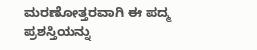ಮರಣೋತ್ತರವಾಗಿ ಈ ಪದ್ಮ ಪ್ರಶಸ್ತಿಯನ್ನು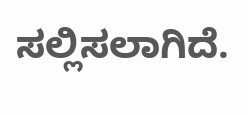ಸಲ್ಲಿಸಲಾಗಿದೆ.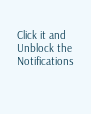Click it and Unblock the Notifications